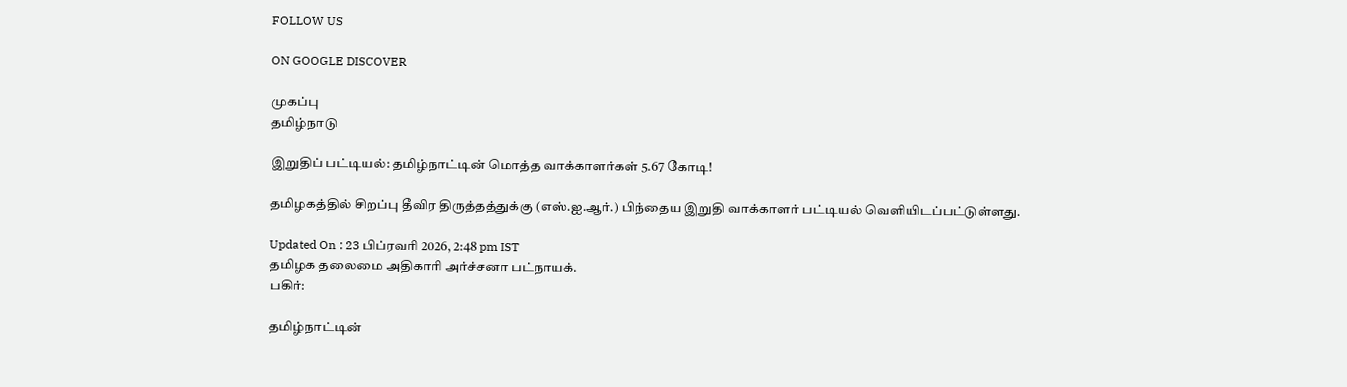FOLLOW US

ON GOOGLE DISCOVER

முகப்பு
தமிழ்நாடு

இறுதிப் பட்டியல்: தமிழ்நாட்டின் மொத்த வாக்காளர்கள் 5.67 கோடி!

தமிழகத்தில் சிறப்பு தீவிர திருத்தத்துக்கு (எஸ்.ஐ.ஆர்.) பிந்தைய இறுதி வாக்காளர் பட்டியல் வெளியிடப்பட்டுள்ளது.

Updated On : 23 பிப்ரவரி 2026, 2:48 pm IST
தமிழக தலைமை அதிகாரி அர்ச்சனா பட்நாயக்.
பகிர்:

தமிழ்நாட்டின்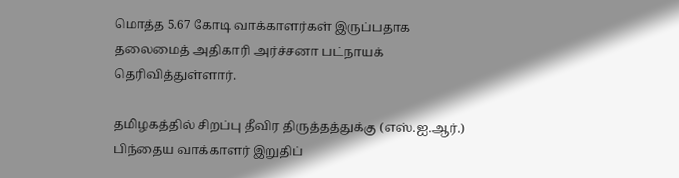மொத்த 5.67 கோடி வாக்காளர்கள் இருப்பதாக தலைமைத் அதிகாரி அர்ச்சனா பட்நாயக் தெரிவித்துள்ளார்.

தமிழகத்தில் சிறப்பு தீவிர திருத்தத்துக்கு (எஸ்.ஐ.ஆர்.) பிந்தைய வாக்காளர் இறுதிப்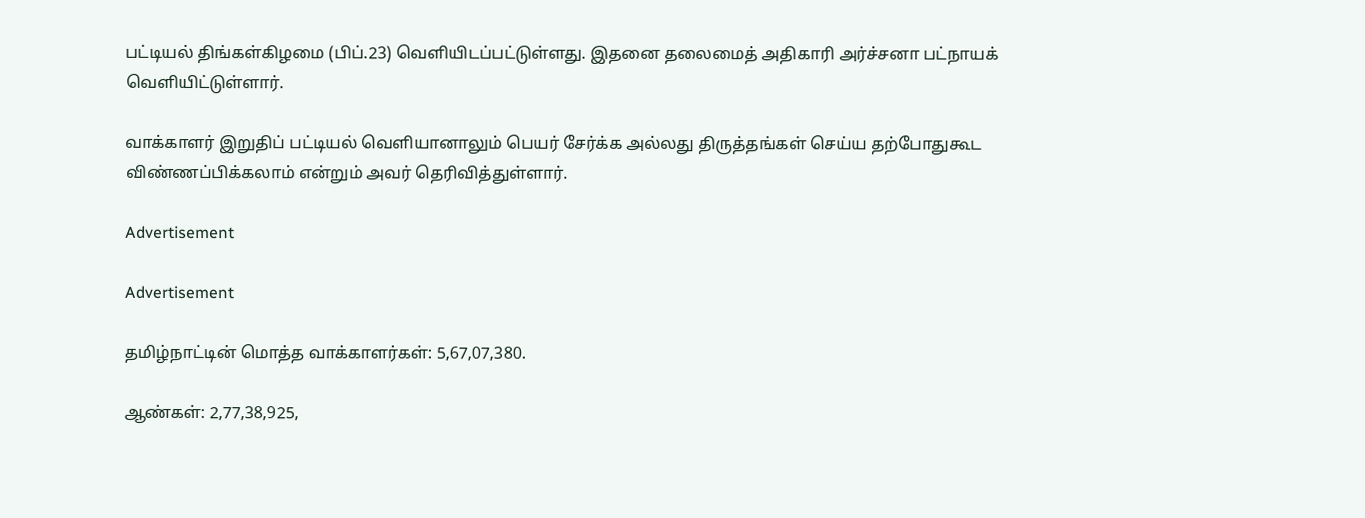பட்டியல் திங்கள்கிழமை (பிப்.23) வெளியிடப்பட்டுள்ளது. இதனை தலைமைத் அதிகாரி அர்ச்சனா பட்நாயக் வெளியிட்டுள்ளார்.

வாக்காளர் இறுதிப் பட்டியல் வெளியானாலும் பெயர் சேர்க்க அல்லது திருத்தங்கள் செய்ய தற்போதுகூட விண்ணப்பிக்கலாம் என்றும் அவர் தெரிவித்துள்ளார்.

Advertisement

Advertisement

தமிழ்நாட்டின் மொத்த வாக்காளர்கள்: 5,67,07,380.

ஆண்கள்: 2,77,38,925,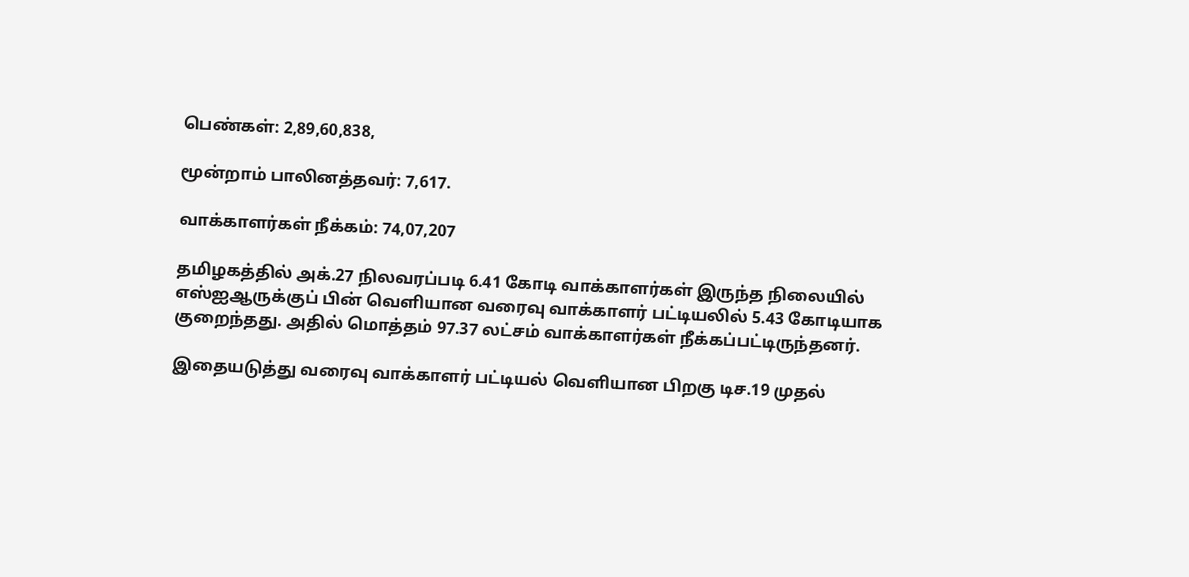பெண்கள்: 2,89,60,838,

மூன்றாம் பாலினத்தவர்: 7,617.

வாக்காளர்கள் நீக்கம்: 74,07,207

தமிழகத்தில் அக்.27 நிலவரப்படி 6.41 கோடி வாக்காளர்கள் இருந்த நிலையில் எஸ்ஐஆருக்குப் பின் வெளியான வரைவு வாக்காளர் பட்டியலில் 5.43 கோடியாக குறைந்தது. அதில் மொத்தம் 97.37 லட்சம் வாக்காளர்கள் நீக்கப்பட்டிருந்தனர்.

இதையடுத்து வரைவு வாக்காளர் பட்டியல் வெளியான பிறகு டிச.19 முதல்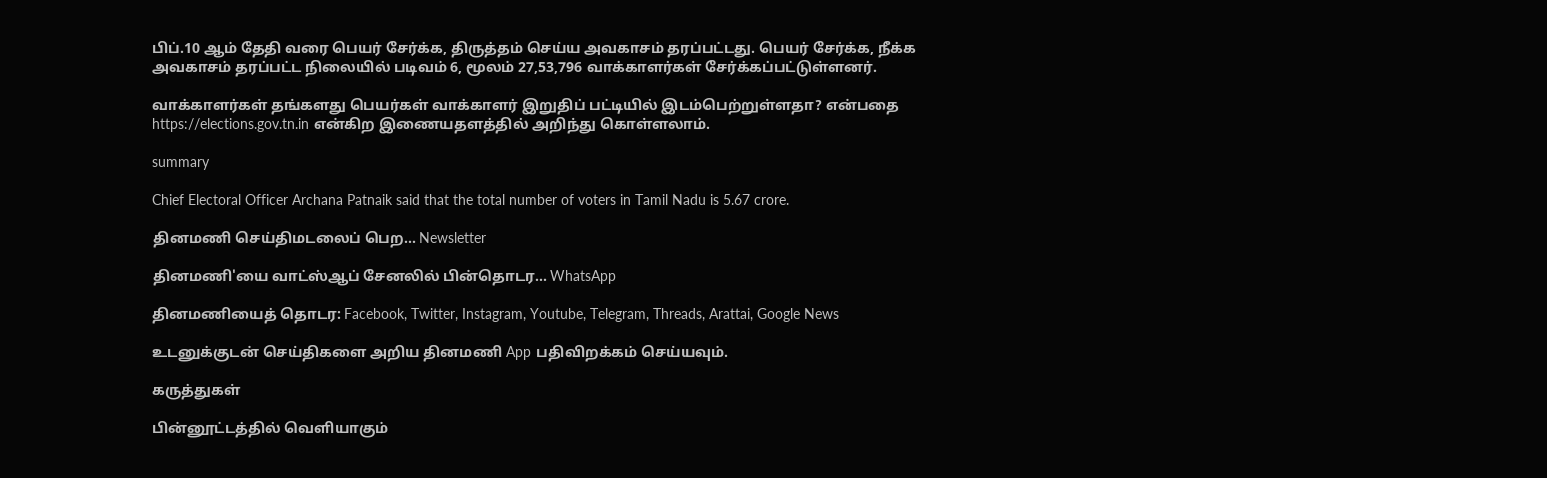பிப்.10 ஆம் தேதி வரை பெயர் சேர்க்க, திருத்தம் செய்ய அவகாசம் தரப்பட்டது. பெயர் சேர்க்க, நீக்க அவகாசம் தரப்பட்ட நிலையில் படிவம் 6, மூலம் 27,53,796 வாக்காளர்கள் சேர்க்கப்பட்டுள்ளனர்.

வாக்காளர்கள் தங்களது பெயர்கள் வாக்காளர் இறுதிப் பட்டியில் இடம்பெற்றுள்ளதா? என்பதை https://elections.gov.tn.in என்கிற இணையதளத்தில் அறிந்து கொள்ளலாம்.

summary

Chief Electoral Officer Archana Patnaik said that the total number of voters in Tamil Nadu is 5.67 crore.

தினமணி செய்திமடலைப் பெற... Newsletter

தினமணி'யை வாட்ஸ்ஆப் சேனலில் பின்தொடர... WhatsApp

தினமணியைத் தொடர: Facebook, Twitter, Instagram, Youtube, Telegram, Threads, Arattai, Google News

உடனுக்குடன் செய்திகளை அறிய தினமணி App பதிவிறக்கம் செய்யவும்.

கருத்துகள்

பின்னூட்டத்தில் வெளியாகும்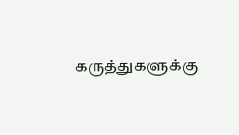கருத்துகளுக்கு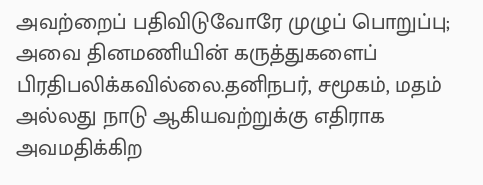அவற்றைப் பதிவிடுவோரே முழுப் பொறுப்பு; அவை தினமணியின் கருத்துகளைப் பிரதிபலிக்கவில்லை.தனிநபர், சமூகம், மதம் அல்லது நாடு ஆகியவற்றுக்கு எதிராக அவமதிக்கிற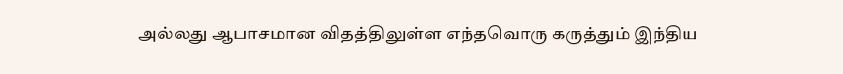அல்லது ஆபாசமான விதத்திலுள்ள எந்தவொரு கருத்தும் இந்திய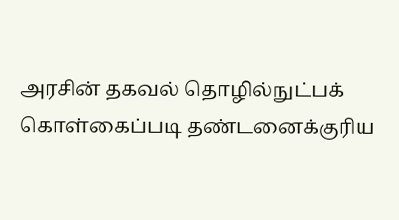அரசின் தகவல் தொழில்நுட்பக் கொள்கைப்படி தண்டனைக்குரிய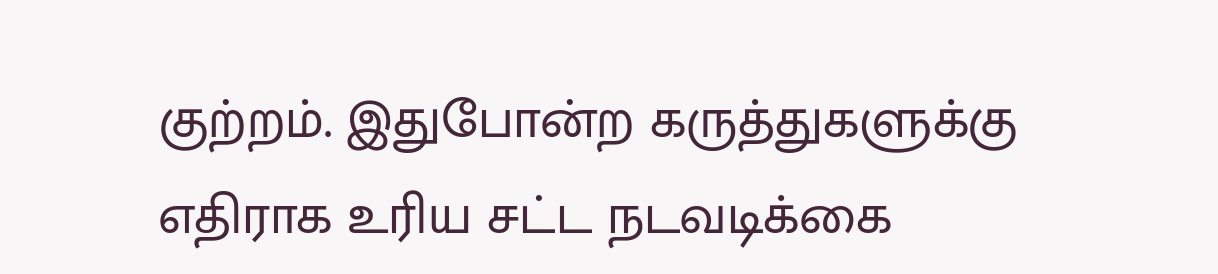குற்றம். இதுபோன்ற கருத்துகளுக்கு எதிராக உரிய சட்ட நடவடிக்கை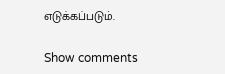எடுக்கப்படும்.

Show comments